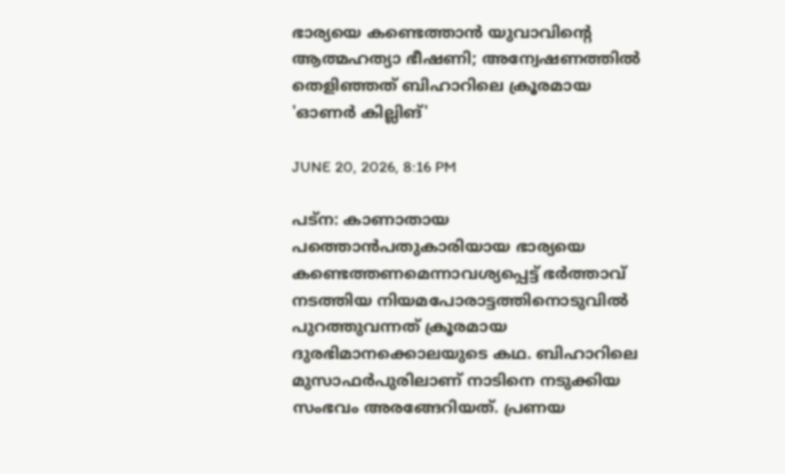ഭാര്യയെ കണ്ടെത്താന്‍ യുവാവിന്റെ ആത്മഹത്യാ ഭീഷണി; അന്വേഷണത്തില്‍ തെളിഞ്ഞത് ബിഹാറിലെ ക്രൂരമായ 'ഓണര്‍ കില്ലിങ്'

JUNE 20, 2026, 8:16 PM

പട്‌ന: കാണാതായ പത്തൊന്‍പതുകാരിയായ ഭാര്യയെ കണ്ടെത്തണമെന്നാവശ്യപ്പെട്ട് ഭര്‍ത്താവ് നടത്തിയ നിയമപോരാട്ടത്തിനൊടുവില്‍ പുറത്തുവന്നത് ക്രൂരമായ ദുരഭിമാനക്കൊലയുടെ കഥ. ബിഹാറിലെ മുസാഫര്‍പുരിലാണ് നാടിനെ നടുക്കിയ സംഭവം അരങ്ങേറിയത്. പ്രണയ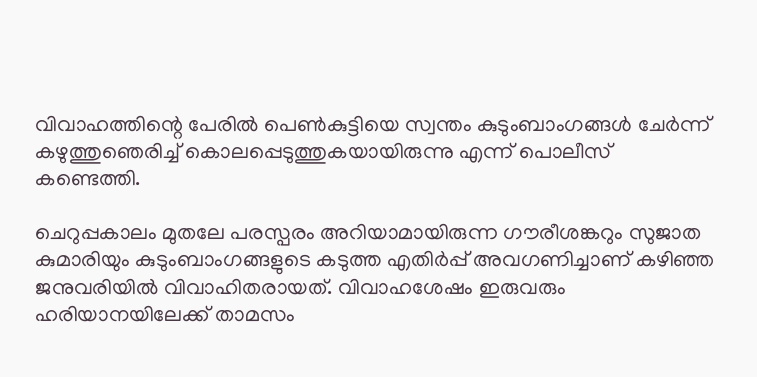വിവാഹത്തിന്റെ പേരില്‍ പെണ്‍കുട്ടിയെ സ്വന്തം കുടുംബാംഗങ്ങള്‍ ചേര്‍ന്ന് കഴുത്തുഞെരിച്ച് കൊലപ്പെടുത്തുകയായിരുന്നു എന്ന് പൊലീസ് കണ്ടെത്തി.

ചെറുപ്പകാലം മുതലേ പരസ്പരം അറിയാമായിരുന്ന ഗൗരീശങ്കറും സുജാത കുമാരിയും കുടുംബാംഗങ്ങളുടെ കടുത്ത എതിര്‍പ്പ് അവഗണിച്ചാണ് കഴിഞ്ഞ ജനുവരിയില്‍ വിവാഹിതരായത്. വിവാഹശേഷം ഇരുവരും ഹരിയാനയിലേക്ക് താമസം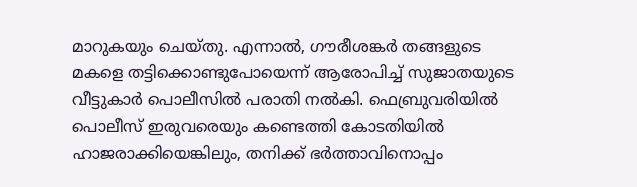മാറുകയും ചെയ്തു. എന്നാല്‍, ഗൗരീശങ്കര്‍ തങ്ങളുടെ മകളെ തട്ടിക്കൊണ്ടുപോയെന്ന് ആരോപിച്ച് സുജാതയുടെ വീട്ടുകാര്‍ പൊലീസില്‍ പരാതി നല്‍കി. ഫെബ്രുവരിയില്‍ പൊലീസ് ഇരുവരെയും കണ്ടെത്തി കോടതിയില്‍ ഹാജരാക്കിയെങ്കിലും, തനിക്ക് ഭര്‍ത്താവിനൊപ്പം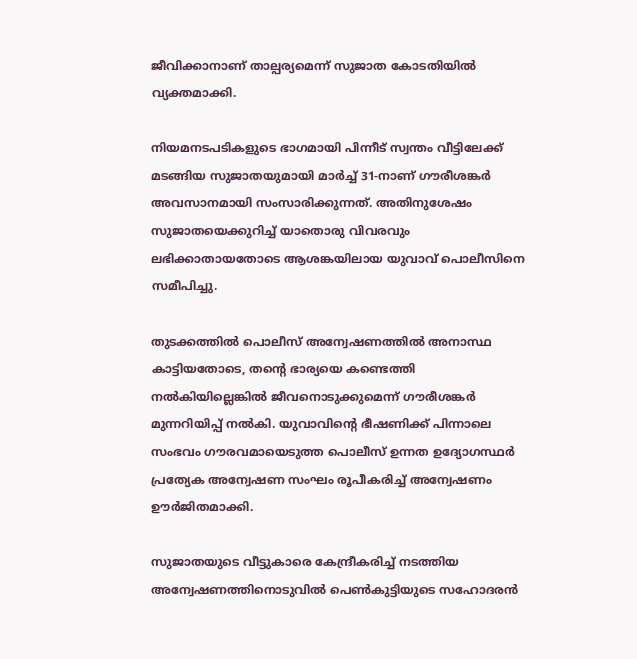ജീവിക്കാനാണ് താല്പര്യമെന്ന് സുജാത കോടതിയില്‍ വ്യക്തമാക്കി.

നിയമനടപടികളുടെ ഭാഗമായി പിന്നീട് സ്വന്തം വീട്ടിലേക്ക് മടങ്ങിയ സുജാതയുമായി മാര്‍ച്ച് 31-നാണ് ഗൗരീശങ്കര്‍ അവസാനമായി സംസാരിക്കുന്നത്. അതിനുശേഷം സുജാതയെക്കുറിച്ച് യാതൊരു വിവരവും ലഭിക്കാതായതോടെ ആശങ്കയിലായ യുവാവ് പൊലീസിനെ സമീപിച്ചു.

തുടക്കത്തില്‍ പൊലീസ് അന്വേഷണത്തില്‍ അനാസ്ഥ കാട്ടിയതോടെ, തന്റെ ഭാര്യയെ കണ്ടെത്തി നല്‍കിയില്ലെങ്കില്‍ ജീവനൊടുക്കുമെന്ന് ഗൗരീശങ്കര്‍ മുന്നറിയിപ്പ് നല്‍കി. യുവാവിന്റെ ഭീഷണിക്ക് പിന്നാലെ സംഭവം ഗൗരവമായെടുത്ത പൊലീസ് ഉന്നത ഉദ്യോഗസ്ഥര്‍ പ്രത്യേക അന്വേഷണ സംഘം രൂപീകരിച്ച് അന്വേഷണം ഊര്‍ജിതമാക്കി.

സുജാതയുടെ വീട്ടുകാരെ കേന്ദ്രീകരിച്ച് നടത്തിയ അന്വേഷണത്തിനൊടുവില്‍ പെണ്‍കുട്ടിയുടെ സഹോദരന്‍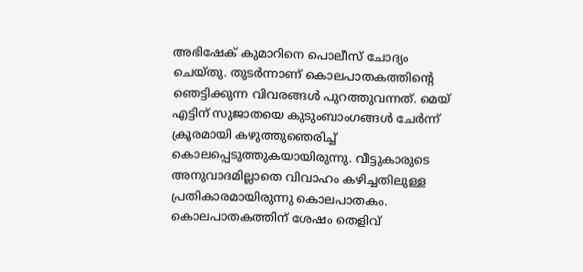അഭിഷേക് കുമാറിനെ പൊലീസ് ചോദ്യം ചെയ്തു. തുടര്‍ന്നാണ് കൊലപാതകത്തിന്റെ ഞെട്ടിക്കുന്ന വിവരങ്ങള്‍ പുറത്തുവന്നത്. മെയ് എട്ടിന് സുജാതയെ കുടുംബാംഗങ്ങള്‍ ചേര്‍ന്ന് ക്രൂരമായി കഴുത്തുഞെരിച്ച് കൊലപ്പെടുത്തുകയായിരുന്നു. വീട്ടുകാരുടെ അനുവാദമില്ലാതെ വിവാഹം കഴിച്ചതിലുള്ള പ്രതികാരമായിരുന്നു കൊലപാതകം. കൊലപാതകത്തിന് ശേഷം തെളിവ്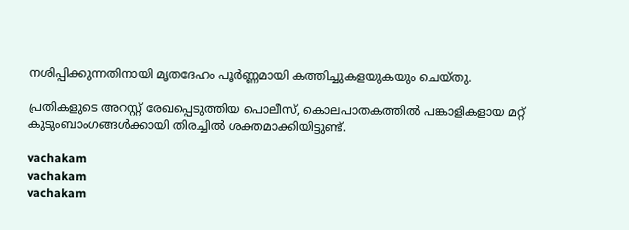നശിപ്പിക്കുന്നതിനായി മൃതദേഹം പൂര്‍ണ്ണമായി കത്തിച്ചുകളയുകയും ചെയ്തു.

പ്രതികളുടെ അറസ്റ്റ് രേഖപ്പെടുത്തിയ പൊലീസ്, കൊലപാതകത്തില്‍ പങ്കാളികളായ മറ്റ് കുടുംബാംഗങ്ങള്‍ക്കായി തിരച്ചില്‍ ശക്തമാക്കിയിട്ടുണ്ട്.

vachakam
vachakam
vachakam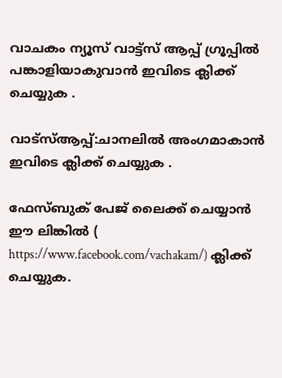വാചകം ന്യൂസ് വാട്ട്സ് ആപ്പ് ഗ്രൂപ്പിൽ പങ്കാളിയാകുവാൻ ഇവിടെ ക്ലിക്ക് ചെയ്യുക .

വാട്സ്ആപ്പ്:ചാനലിൽ അംഗമാകാൻ ഇവിടെ ക്ലിക്ക് ചെയ്യുക .

ഫേസ്ബുക് പേജ് ലൈക്ക് ചെയ്യാൻ ഈ ലിങ്കിൽ (
https://www.facebook.com/vachakam/) ക്ലിക്ക് ചെയ്യുക.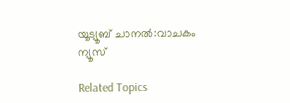യൂട്യൂബ് ചാനൽ:വാചകം ന്യൂസ്

Related Topics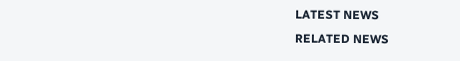LATEST NEWS
RELATED NEWS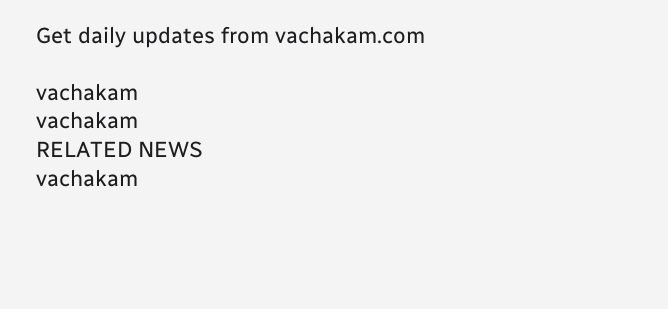Get daily updates from vachakam.com

vachakam
vachakam
RELATED NEWS
vachakam